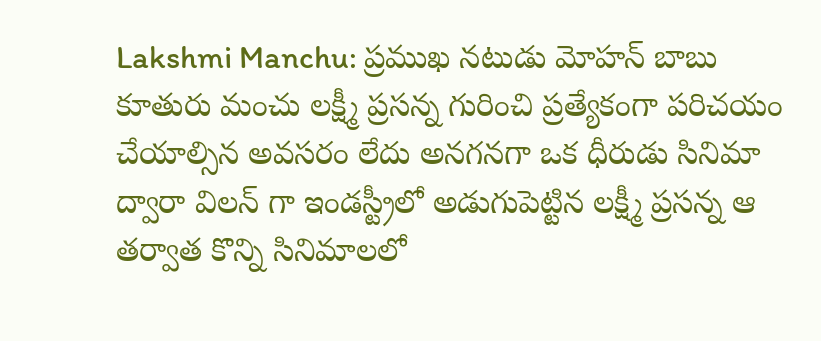Lakshmi Manchu: ప్రముఖ నటుడు మోహన్ బాబు కూతురు మంచు లక్ష్మీ ప్రసన్న గురించి ప్రత్యేకంగా పరిచయం చేయాల్సిన అవసరం లేదు అనగనగా ఒక ధీరుడు సినిమా ద్వారా విలన్ గా ఇండస్ట్రీలో అడుగుపెట్టిన లక్ష్మీ ప్రసన్న ఆ తర్వాత కొన్ని సినిమాలలో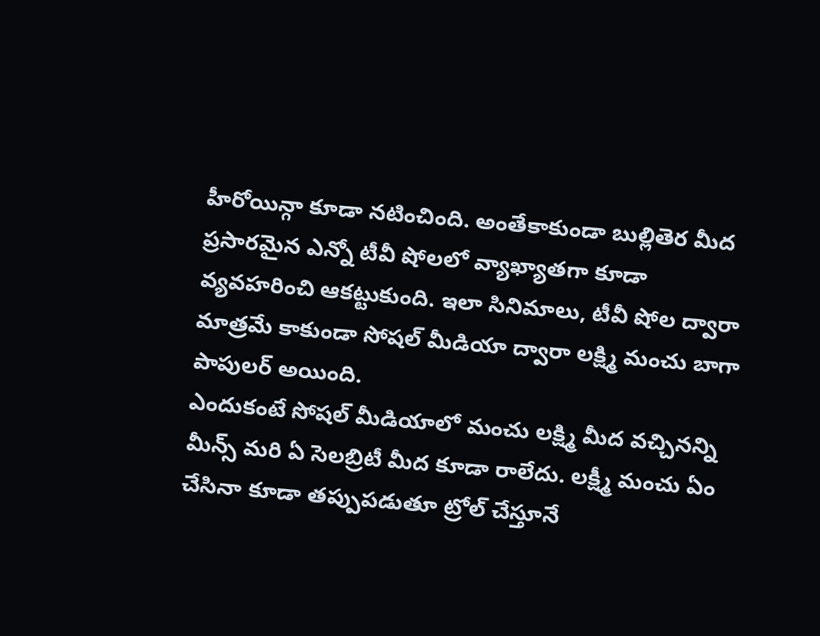హీరోయిన్గా కూడా నటించింది. అంతేకాకుండా బుల్లితెర మీద ప్రసారమైన ఎన్నో టీవీ షోలలో వ్యాఖ్యాతగా కూడా వ్యవహరించి ఆకట్టుకుంది. ఇలా సినిమాలు, టీవీ షోల ద్వారా మాత్రమే కాకుండా సోషల్ మీడియా ద్వారా లక్ష్మి మంచు బాగా పాపులర్ అయింది.
ఎందుకంటే సోషల్ మీడియాలో మంచు లక్ష్మి మీద వచ్చినన్ని మీన్స్ మరి ఏ సెలబ్రిటీ మీద కూడా రాలేదు. లక్ష్మీ మంచు ఏం చేసినా కూడా తప్పుపడుతూ ట్రోల్ చేస్తూనే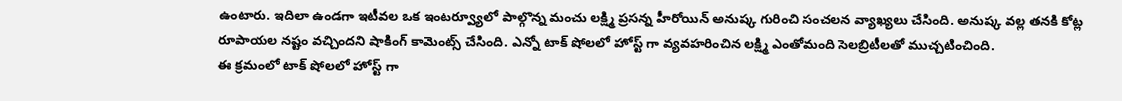ఉంటారు. ఇదిలా ఉండగా ఇటీవల ఒక ఇంటర్వ్యూలో పాల్గొన్న మంచు లక్ష్మి ప్రసన్న హీరోయిన్ అనుష్క గురించి సంచలన వ్యాఖ్యలు చేసింది. అనుష్క వల్ల తనకి కోట్ల రూపాయల నష్టం వచ్చిందని షాకింగ్ కామెంట్స్ చేసింది. ఎన్నో టాక్ షోలలో హోస్ట్ గా వ్యవహరించిన లక్ష్మి ఎంతోమంది సెలబ్రిటీలతో ముచ్చటించింది.
ఈ క్రమంలో టాక్ షోలలో హోస్ట్ గా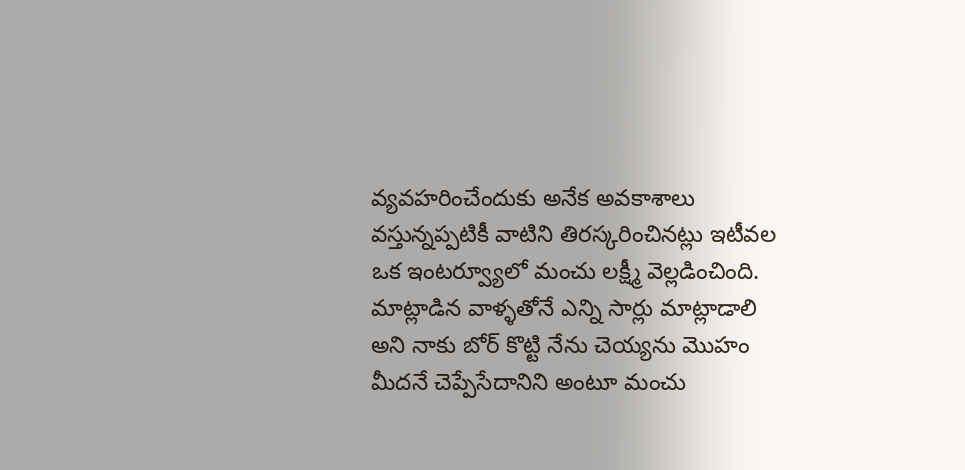వ్యవహరించేందుకు అనేక అవకాశాలు వస్తున్నప్పటికీ వాటిని తిరస్కరించినట్లు ఇటీవల ఒక ఇంటర్వ్యూలో మంచు లక్ష్మీ వెల్లడించింది. మాట్లాడిన వాళ్ళతోనే ఎన్ని సార్లు మాట్లాడాలి అని నాకు బోర్ కొట్టి నేను చెయ్యను మొహం మీదనే చెప్పేసేదానిని అంటూ మంచు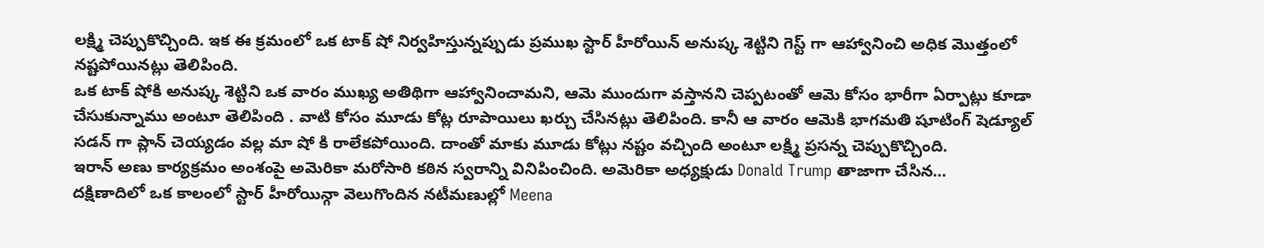లక్ష్మి చెప్పుకొచ్చింది. ఇక ఈ క్రమంలో ఒక టాక్ షో నిర్వహిస్తున్నప్పుడు ప్రముఖ స్టార్ హీరోయిన్ అనుష్క శెట్టిని గెస్ట్ గా ఆహ్వానించి అధిక మొత్తంలో నష్టపోయినట్లు తెలిపింది.
ఒక టాక్ షోకి అనుష్క శెట్టిని ఒక వారం ముఖ్య అతిథిగా ఆహ్వానించామని, ఆమె ముందుగా వస్తానని చెప్పటంతో ఆమె కోసం భారీగా ఏర్పాట్లు కూడా చేసుకున్నాము అంటూ తెలిపింది . వాటి కోసం మూడు కోట్ల రూపాయిలు ఖర్చు చేసినట్లు తెలిపింది. కానీ ఆ వారం ఆమెకి భాగమతి షూటింగ్ షెడ్యూల్ సడన్ గా ప్లాన్ చెయ్యడం వల్ల మా షో కి రాలేకపోయింది. దాంతో మాకు మూడు కోట్లు నష్టం వచ్చింది అంటూ లక్ష్మి ప్రసన్న చెప్పుకొచ్చింది.
ఇరాన్ అణు కార్యక్రమం అంశంపై అమెరికా మరోసారి కఠిన స్వరాన్ని వినిపించింది. అమెరికా అధ్యక్షుడు Donald Trump తాజాగా చేసిన…
దక్షిణాదిలో ఒక కాలంలో స్టార్ హీరోయిన్గా వెలుగొందిన నటీమణుల్లో Meena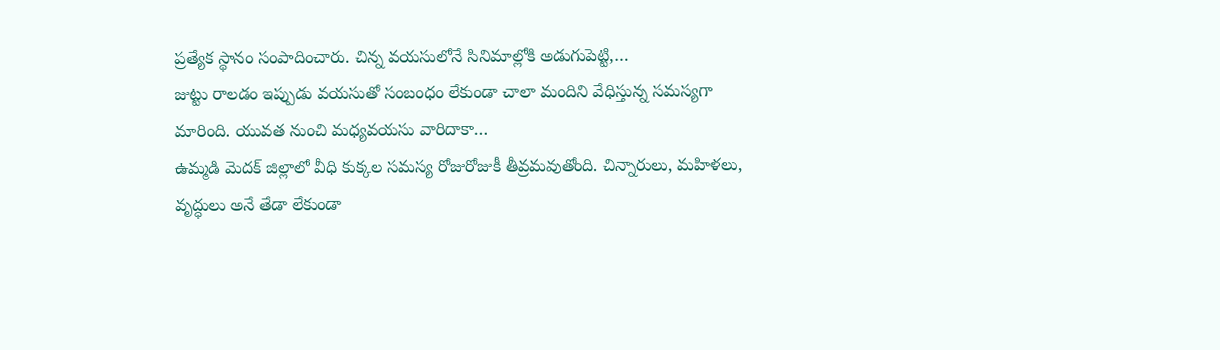ప్రత్యేక స్థానం సంపాదించారు. చిన్న వయసులోనే సినిమాల్లోకి అడుగుపెట్టి,…
జుట్టు రాలడం ఇప్పుడు వయసుతో సంబంధం లేకుండా చాలా మందిని వేధిస్తున్న సమస్యగా మారింది. యువత నుంచి మధ్యవయసు వారిదాకా…
ఉమ్మడి మెదక్ జిల్లాలో వీధి కుక్కల సమస్య రోజురోజుకీ తీవ్రమవుతోంది. చిన్నారులు, మహిళలు, వృద్ధులు అనే తేడా లేకుండా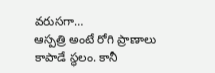వరుసగా…
ఆస్పత్రి అంటే రోగి ప్రాణాలు కాపాడే స్థలం. కానీ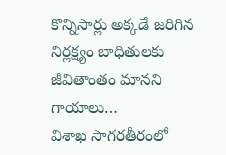కొన్నిసార్లు అక్కడే జరిగిన నిర్లక్ష్యం బాధితులకు జీవితాంతం మానని గాయాలు…
విశాఖ సాగరతీరంలో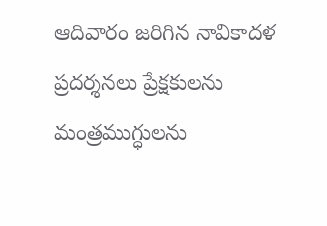ఆదివారం జరిగిన నావికాదళ ప్రదర్శనలు ప్రేక్షకులను మంత్రముగ్ధులను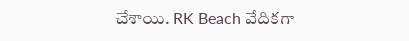చేశాయి. RK Beach వేదికగా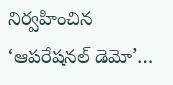నిర్వహించిన ‘ఆపరేషనల్ డెమో’…